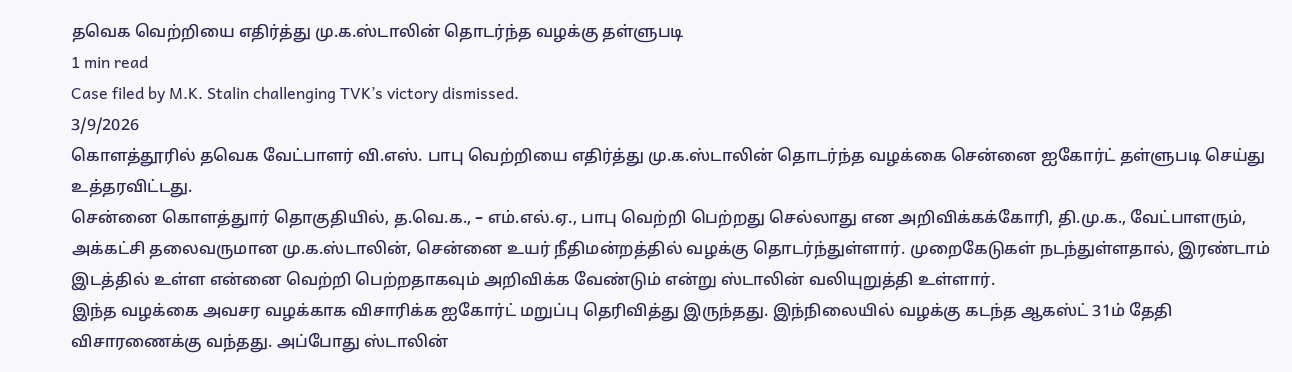தவெக வெற்றியை எதிர்த்து மு.க.ஸ்டாலின் தொடர்ந்த வழக்கு தள்ளுபடி
1 min read
Case filed by M.K. Stalin challenging TVK’s victory dismissed.
3/9/2026
கொளத்தூரில் தவெக வேட்பாளர் வி.எஸ். பாபு வெற்றியை எதிர்த்து மு.க.ஸ்டாலின் தொடர்ந்த வழக்கை சென்னை ஐகோர்ட் தள்ளுபடி செய்து உத்தரவிட்டது.
சென்னை கொளத்துார் தொகுதியில், த.வெ.க., – எம்.எல்.ஏ., பாபு வெற்றி பெற்றது செல்லாது என அறிவிக்கக்கோரி, தி.மு.க., வேட்பாளரும், அக்கட்சி தலைவருமான மு.க.ஸ்டாலின், சென்னை உயர் நீதிமன்றத்தில் வழக்கு தொடர்ந்துள்ளார். முறைகேடுகள் நடந்துள்ளதால், இரண்டாம் இடத்தில் உள்ள என்னை வெற்றி பெற்றதாகவும் அறிவிக்க வேண்டும் என்று ஸ்டாலின் வலியுறுத்தி உள்ளார்.
இந்த வழக்கை அவசர வழக்காக விசாரிக்க ஐகோர்ட் மறுப்பு தெரிவித்து இருந்தது. இந்நிலையில் வழக்கு கடந்த ஆகஸ்ட் 31ம் தேதி விசாரணைக்கு வந்தது. அப்போது ஸ்டாலின்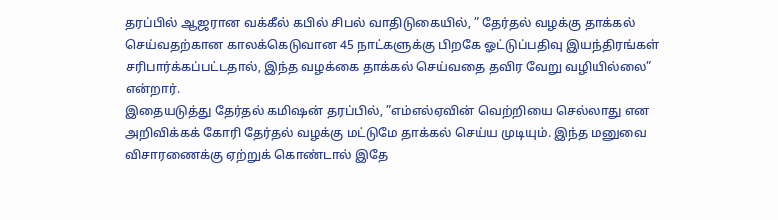தரப்பில் ஆஜரான வக்கீல் கபில் சிபல் வாதிடுகையில், ” தேர்தல் வழக்கு தாக்கல் செய்வதற்கான காலக்கெடுவான 45 நாட்களுக்கு பிறகே ஓட்டுப்பதிவு இயந்திரங்கள் சரிபார்க்கப்பட்டதால், இந்த வழக்கை தாக்கல் செய்வதை தவிர வேறு வழியில்லை” என்றார்.
இதையடுத்து தேர்தல் கமிஷன் தரப்பில், ”எம்எல்ஏவின் வெற்றியை செல்லாது என அறிவிக்கக் கோரி தேர்தல் வழக்கு மட்டுமே தாக்கல் செய்ய முடியும். இந்த மனுவை விசாரணைக்கு ஏற்றுக் கொண்டால் இதே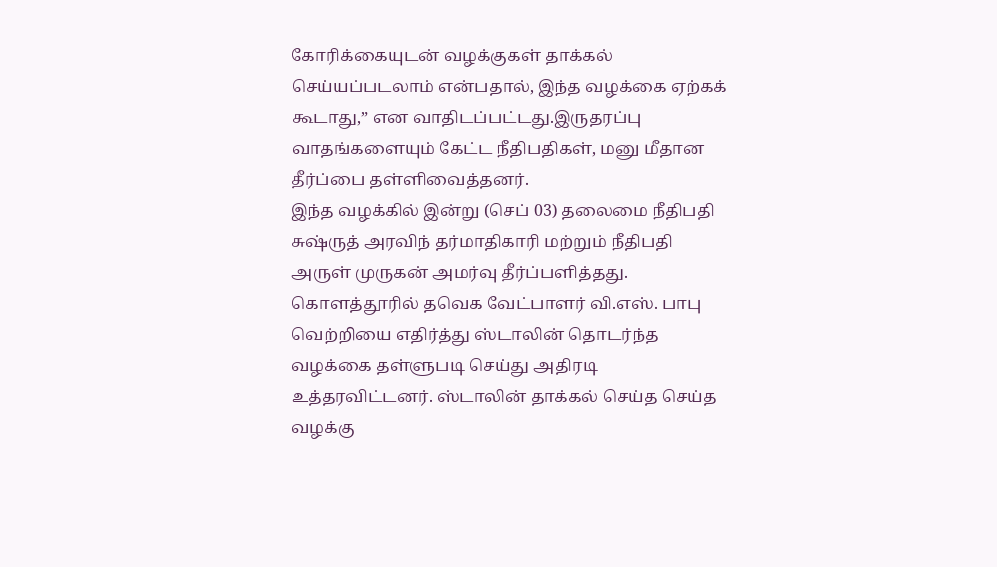கோரிக்கையுடன் வழக்குகள் தாக்கல் செய்யப்படலாம் என்பதால், இந்த வழக்கை ஏற்கக் கூடாது,” என வாதிடப்பட்டது.இருதரப்பு வாதங்களையும் கேட்ட நீதிபதிகள், மனு மீதான தீர்ப்பை தள்ளிவைத்தனர்.
இந்த வழக்கில் இன்று (செப் 03) தலைமை நீதிபதி சுஷ்ருத் அரவிந் தர்மாதிகாரி மற்றும் நீதிபதி அருள் முருகன் அமர்வு தீர்ப்பளித்தது. கொளத்தூரில் தவெக வேட்பாளர் வி.எஸ். பாபு வெற்றியை எதிர்த்து ஸ்டாலின் தொடர்ந்த வழக்கை தள்ளுபடி செய்து அதிரடி உத்தரவிட்டனர். ஸ்டாலின் தாக்கல் செய்த செய்த வழக்கு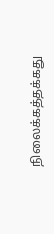நிலைக்கத்தக்கது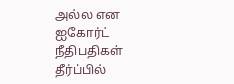அல்ல என ஐகோர்ட் நீதிபதிகள் தீர்ப்பில்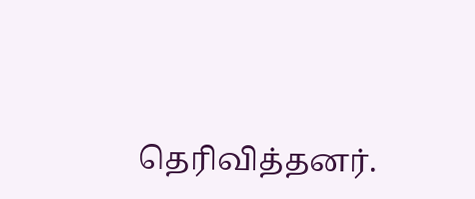தெரிவித்தனர்.